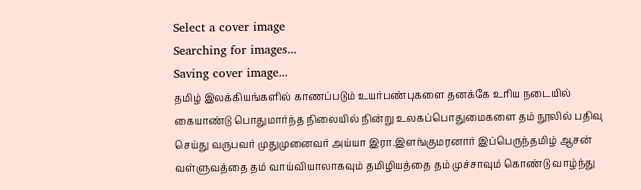Select a cover image
Searching for images...
Saving cover image...
தமிழ் இலக்கியங்களில் காணப்படும் உயர்பண்புகளை தனக்கே உரிய நடையில் கையாண்டு பொதுமார்ந்த நிலையில் நின்று உலகப்பொதுமைகளை தம் நூலில் பதிவு செய்து வருபவர் முதுமுனைவர் அய்யா இரா.இளங்குமரனார் இப்பெருந்தமிழ் ஆசன் வள்ளுவத்தை தம் வாய்வியாலாகவும் தமிழியத்தை தம் முச்சாவும் கொண்டு வாழ்ந்து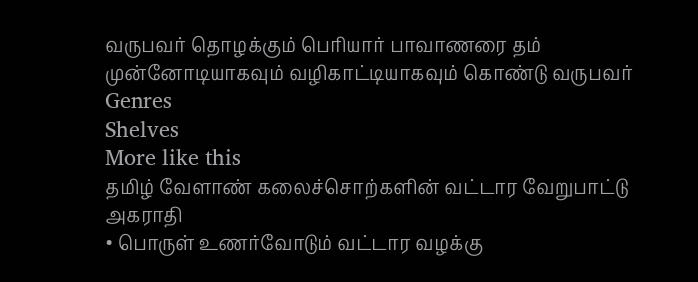வருபவர் தொழக்கும் பெரியார் பாவாணரை தம் முன்னோடியாகவும் வழிகாட்டியாகவும் கொண்டு வருபவர்
Genres
Shelves
More like this
தமிழ் வேளாண் கலைச்சொற்களின் வட்டார வேறுபாட்டு அகராதி
• பொருள் உணர்வோடும் வட்டார வழக்கு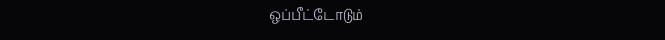ஒப்பீட்டோடும்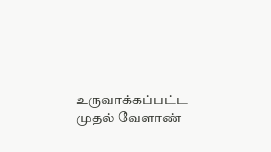உருவாக்கப்பட்ட முதல் வேளாண்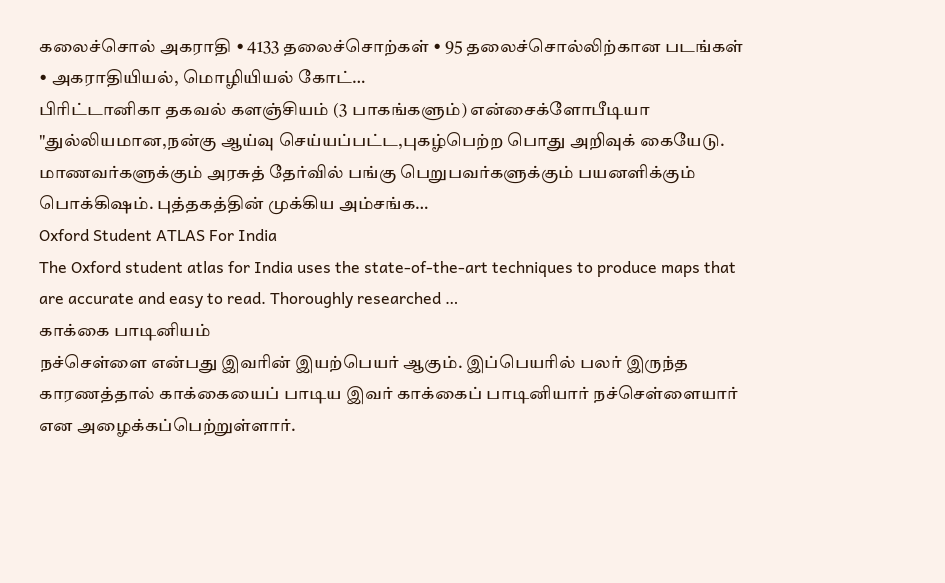கலைச்சொல் அகராதி • 4133 தலைச்சொற்கள் • 95 தலைச்சொல்லிற்கான படங்கள் • அகராதியியல், மொழியியல் கோட்…
பிரிட்டானிகா தகவல் களஞ்சியம் (3 பாகங்களும்) என்சைக்ளோபீடியா
"துல்லியமான,நன்கு ஆய்வு செய்யப்பட்ட,புகழ்பெற்ற பொது அறிவுக் கையேடு. மாணவர்களுக்கும் அரசுத் தேர்வில் பங்கு பெறுபவர்களுக்கும் பயனளிக்கும் பொக்கிஷம். புத்தகத்தின் முக்கிய அம்சங்க…
Oxford Student ATLAS For India
The Oxford student atlas for India uses the state-of-the-art techniques to produce maps that are accurate and easy to read. Thoroughly researched …
காக்கை பாடினியம்
நச்செள்ளை என்பது இவரின் இயற்பெயர் ஆகும். இப்பெயரில் பலர் இருந்த காரணத்தால் காக்கையைப் பாடிய இவர் காக்கைப் பாடினியார் நச்செள்ளையார் என அழைக்கப்பெற்றுள்ளார்.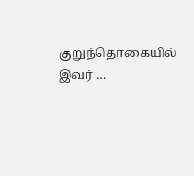குறுந்தொகையில் இவர் …